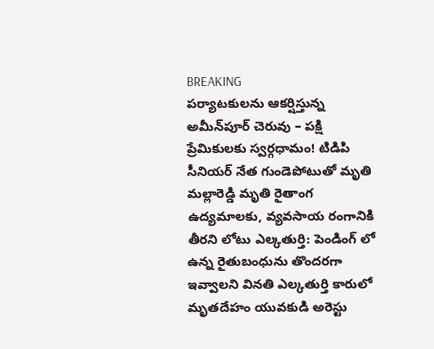BREAKING
పర్యాటకులను ఆకర్షిస్తున్న అమీన్‌పూర్ చెరువు – పక్షి ప్రేమికులకు స్వర్గధామం! టిడిపి సీనియర్ నేత గుండెపోటుతో మృతి మల్లారెడ్డి మృతి రైతాంగ ఉద్యమాలకు, వ్యవసాయ రంగానికి తీరని లోటు ఎల్కతుర్తి: పెండింగ్ లో ఉన్న రైతుబంధును తొందరగా ఇవ్వాలని వినతి ఎల్కతుర్తి కారులో మృతదేహం యువకుడి అరెస్టు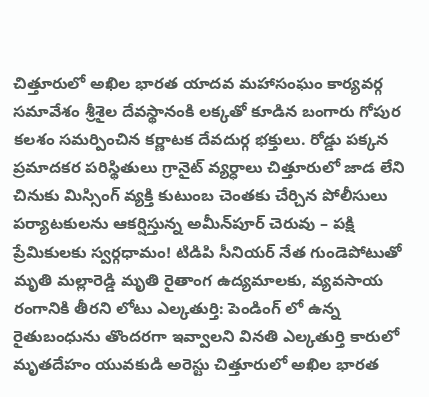చిత్తూరులో అఖిల భారత యాదవ మహాసంఘం కార్యవర్గ సమావేశం శ్రీశైల దేవస్థానంకి లక్కతో కూడిన బంగారు గోపుర కలశం సమర్పించిన కర్ణాటక దేవదుర్గ భక్తులు. రోడ్డు పక్కన ప్రమాదకర పరిస్థితులు గ్రానైట్ వ్యర్ధాలు చిత్తూరులో జాడ లేని చినుకు మిస్సింగ్ వ్యక్తి కుటుంబ చెంతకు చేర్చిన పోలీసులు పర్యాటకులను ఆకర్షిస్తున్న అమీన్‌పూర్ చెరువు – పక్షి ప్రేమికులకు స్వర్గధామం! టిడిపి సీనియర్ నేత గుండెపోటుతో మృతి మల్లారెడ్డి మృతి రైతాంగ ఉద్యమాలకు, వ్యవసాయ రంగానికి తీరని లోటు ఎల్కతుర్తి: పెండింగ్ లో ఉన్న రైతుబంధును తొందరగా ఇవ్వాలని వినతి ఎల్కతుర్తి కారులో మృతదేహం యువకుడి అరెస్టు చిత్తూరులో అఖిల భారత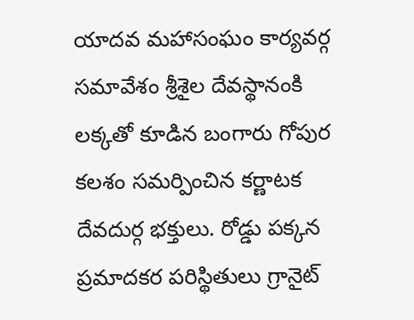యాదవ మహాసంఘం కార్యవర్గ సమావేశం శ్రీశైల దేవస్థానంకి లక్కతో కూడిన బంగారు గోపుర కలశం సమర్పించిన కర్ణాటక దేవదుర్గ భక్తులు. రోడ్డు పక్కన ప్రమాదకర పరిస్థితులు గ్రానైట్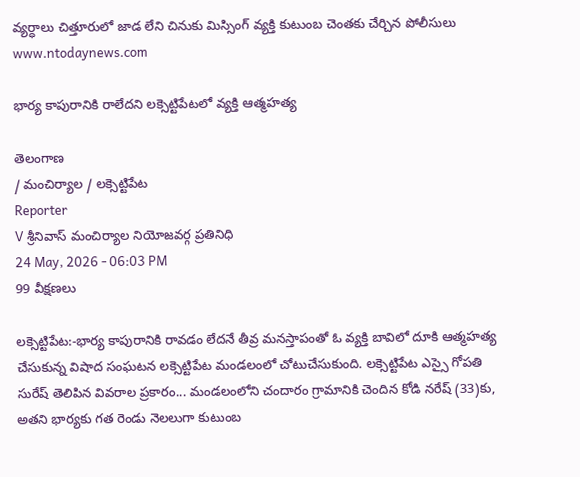వ్యర్ధాలు చిత్తూరులో జాడ లేని చినుకు మిస్సింగ్ వ్యక్తి కుటుంబ చెంతకు చేర్చిన పోలీసులు
www.ntodaynews.com

భార్య కాపురానికి రాలేదని లక్సెట్టిపేటలో వ్యక్తి ఆత్మహత్య

తెలంగాణ
/ మంచిర్యాల / లక్సెట్టిపేట
Reporter
V శ్రీనివాస్ మంచిర్యాల నియోజవర్గ ప్రతినిధి
24 May, 2026 - 06:03 PM
99 వీక్షణలు

లక్సెట్టిపేట:-భార్య కాపురానికి రావడం లేదనే తీవ్ర మనస్తాపంతో ఓ వ్యక్తి బావిలో దూకి ఆత్మహత్య చేసుకున్న విషాద సంఘటన లక్సెట్టిపేట మండలంలో చోటుచేసుకుంది. లక్సెట్టిపేట ఎస్సై గోపతి సురేష్ తెలిపిన వివరాల ప్రకారం... మండలంలోని చందారం గ్రామానికి చెందిన కోడి నరేష్ (33)కు, అతని భార్యకు గత రెండు నెలలుగా కుటుంబ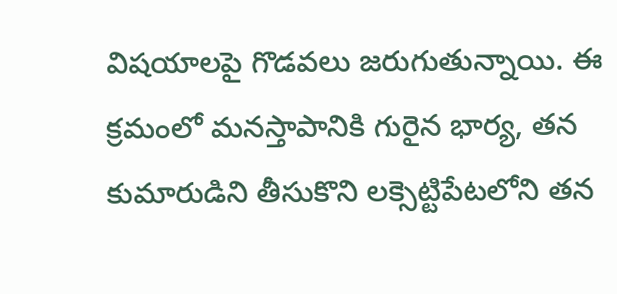విషయాలపై గొడవలు జరుగుతున్నాయి. ఈ క్రమంలో మనస్తాపానికి గురైన భార్య, తన కుమారుడిని తీసుకొని లక్సెట్టిపేటలోని తన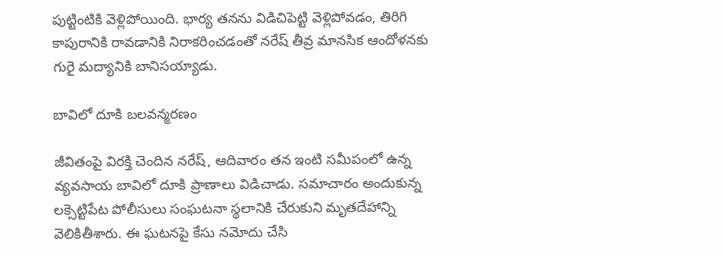పుట్టింటికి వెళ్లిపోయింది. భార్య తనను విడిచిపెట్టి వెళ్లిపోవడం, తిరిగి కాపురానికి రావడానికి నిరాకరించడంతో నరేష్ తీవ్ర మానసిక ఆందోళనకు గురై మద్యానికి బానిసయ్యాడు.

బావిలో దూకి బలవన్మరణం

జీవితంపై విరక్తి చెందిన నరేష్, ఆదివారం తన ఇంటి సమీపంలో ఉన్న వ్యవసాయ బావిలో దూకి ప్రాణాలు విడిచాడు. సమాచారం అందుకున్న లక్సెట్టిపేట పోలీసులు సంఘటనా స్థలానికి చేరుకుని మృతదేహాన్ని వెలికితీశారు. ఈ ఘటనపై కేసు నమోదు చేసి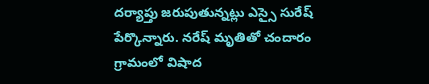దర్యాప్తు జరుపుతున్నట్లు ఎస్సై సురేష్ పేర్కొన్నారు. నరేష్ మృతితో చందారం గ్రామంలో విషాద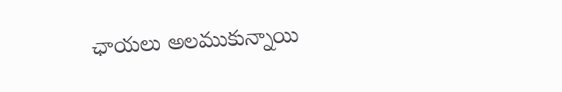ఛాయలు అలముకున్నాయి